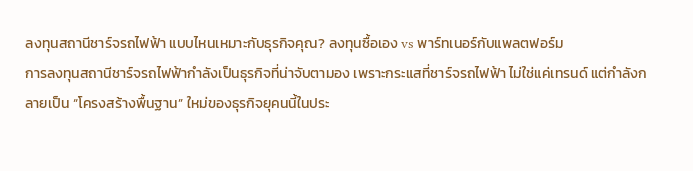ลงทุนสถานีชาร์จรถไฟฟ้า แบบไหนเหมาะกับธุรกิจคุณ? ลงทุนซื้อเอง vs พาร์ทเนอร์กับแพลตฟอร์ม
การลงทุนสถานีชาร์จรถไฟฟ้ากำลังเป็นธุรกิจที่น่าจับตามอง เพราะกระแสที่ชาร์จรถไฟฟ้า ไม่ใช่แค่เทรนด์ แต่กำลังกลายเป็น “โครงสร้างพื้นฐาน” ใหม่ของธุรกิจยุคนนี้ในประ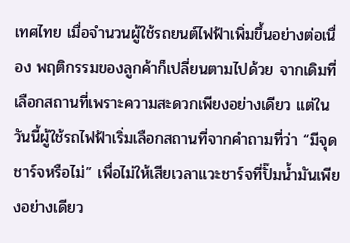เทศไทย เมื่อจำนวนผู้ใช้รถยนต์ไฟฟ้าเพิ่มขึ้นอย่างต่อเนื่อง พฤติกรรมของลูกค้าก็เปลี่ยนตามไปด้วย จากเดิมที่เลือกสถานที่เพราะความสะดวกเพียงอย่างเดียว แต่ในวันนี้ผู้ใช้รถไฟฟ้าเริ่มเลือกสถานที่จากคำถามที่ว่า “มีจุดชาร์จหรือไม่” เพื่อไม่ให้เสียเวลาแวะชาร์จที่ปั๊มน้ำมันเพียงอย่างเดียว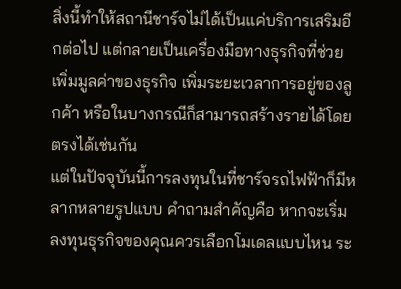สิ่งนี้ทำให้สถานีชาร์จไม่ได้เป็นแค่บริการเสริมอีกต่อไป แต่กลายเป็นเครื่องมือทางธุรกิจที่ช่วยเพิ่มมูลค่าของธุรกิจ เพิ่มระยะเวลาการอยู่ของลูกค้า หรือในบางกรณีก็สามารถสร้างรายได้โดยตรงได้เช่นกัน
แต่ในปัจจุบันนี้การลงทุนในที่ชาร์จรถไฟฟ้าก็มีหลากหลายรูปแบบ คำถามสำคัญคือ หากจะเริ่มลงทุนธุรกิจของคุณควรเลือกโมเดลแบบไหน ระ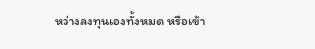หว่างลงทุนเองทั้งหมด หรือเข้า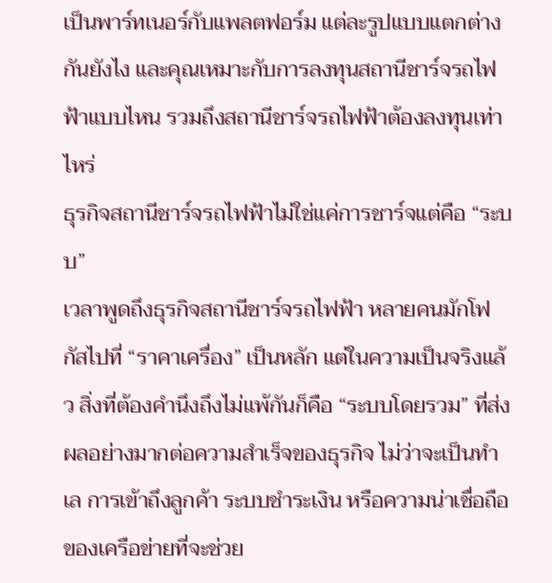เป็นพาร์ทเนอร์กับแพลตฟอร์ม แต่ละรูปแบบแตกต่างกันยังไง และคุณเหมาะกับการลงทุนสถานีชาร์จรถไฟฟ้าแบบไหน รวมถึงสถานีชาร์จรถไฟฟ้าต้องลงทุนเท่าไหร่
ธุรกิจสถานีชาร์จรถไฟฟ้าไม่ใช่แค่การชาร์จแต่คือ “ระบบ”
เวลาพูดถึงธุรกิจสถานีชาร์จรถไฟฟ้า หลายคนมักโฟกัสไปที่ “ราคาเครื่อง” เป็นหลัก แต่ในความเป็นจริงแล้ว สิ่งที่ต้องคำนึงถึงไม่แพ้กันก็คือ “ระบบโดยรวม” ที่ส่งผลอย่างมากต่อความสำเร็จของธุรกิจ ไม่ว่าจะเป็นทำเล การเข้าถึงลูกค้า ระบบชำระเงิน หรือความน่าเชื่อถือของเครือข่ายที่จะช่วย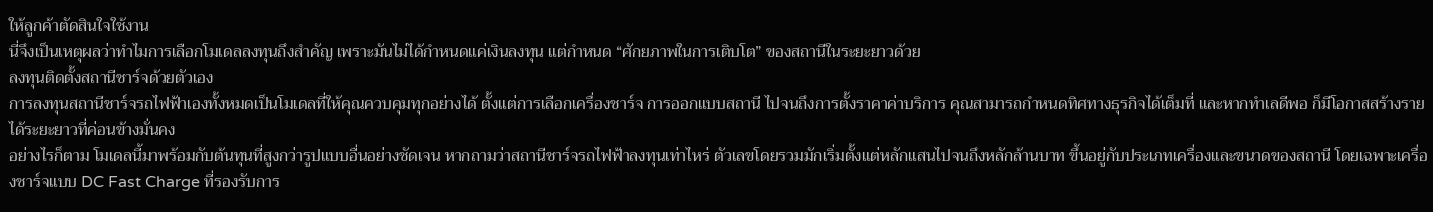ให้ลูกค้าตัดสินใจใช้งาน
นี่จึงเป็นเหตุผลว่าทำไมการเลือกโมเดลลงทุนถึงสำคัญ เพราะมันไม่ได้กำหนดแค่เงินลงทุน แต่กำหนด “ศักยภาพในการเติบโต” ของสถานีในระยะยาวด้วย
ลงทุนติดตั้งสถานีชาร์จด้วยตัวเอง
การลงทุนสถานีชาร์จรถไฟฟ้าเองทั้งหมดเป็นโมเดลที่ให้คุณควบคุมทุกอย่างได้ ตั้งแต่การเลือกเครื่องชาร์จ การออกแบบสถานี ไปจนถึงการตั้งราคาค่าบริการ คุณสามารถกำหนดทิศทางธุรกิจได้เต็มที่ และหากทำเลดีพอ ก็มีโอกาสสร้างรายได้ระยะยาวที่ค่อนข้างมั่นคง
อย่างไรก็ตาม โมเดลนี้มาพร้อมกับต้นทุนที่สูงกว่ารูปแบบอื่นอย่างชัดเจน หากถามว่าสถานีชาร์จรถไฟฟ้าลงทุนเท่าไหร่ ตัวเลขโดยรวมมักเริ่มตั้งแต่หลักแสนไปจนถึงหลักล้านบาท ขึ้นอยู่กับประเภทเครื่องและขนาดของสถานี โดยเฉพาะเครื่องชาร์จแบบ DC Fast Charge ที่รองรับการ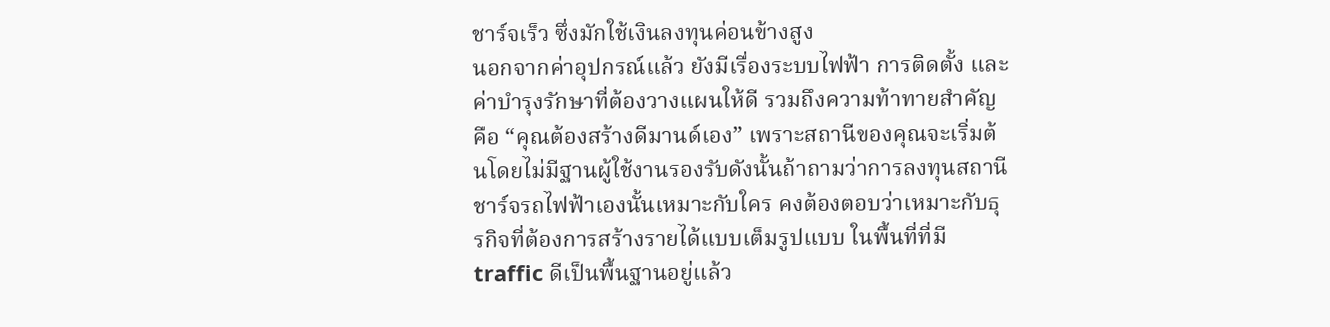ชาร์จเร็ว ซึ่งมักใช้เงินลงทุนค่อนข้างสูง
นอกจากค่าอุปกรณ์แล้ว ยังมีเรื่องระบบไฟฟ้า การติดตั้ง และค่าบำรุงรักษาที่ต้องวางแผนให้ดี รวมถึงความท้าทายสำคัญคือ “คุณต้องสร้างดีมานด์เอง” เพราะสถานีของคุณจะเริ่มต้นโดยไม่มีฐานผู้ใช้งานรองรับดังนั้นถ้าถามว่าการลงทุนสถานีชาร์จรถไฟฟ้าเองนั้นเหมาะกับใคร คงต้องตอบว่าเหมาะกับธุรกิจที่ต้องการสร้างรายได้แบบเต็มรูปแบบ ในพื้นที่ที่มี traffic ดีเป็นพื้นฐานอยู่แล้ว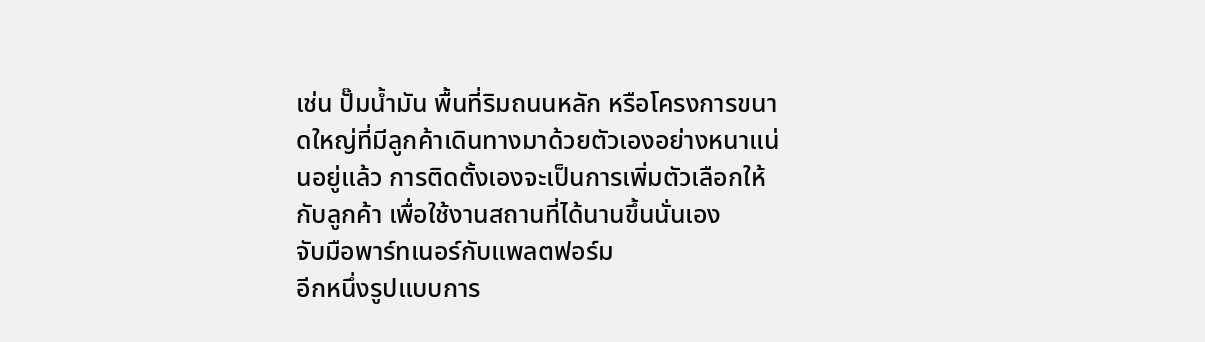เช่น ปั๊มน้ำมัน พื้นที่ริมถนนหลัก หรือโครงการขนาดใหญ่ที่มีลูกค้าเดินทางมาด้วยตัวเองอย่างหนาแน่นอยู่แล้ว การติดตั้งเองจะเป็นการเพิ่มตัวเลือกให้กับลูกค้า เพื่อใช้งานสถานที่ได้นานขึ้นนั่นเอง
จับมือพาร์ทเนอร์กับแพลตฟอร์ม
อีกหนึ่งรูปแบบการ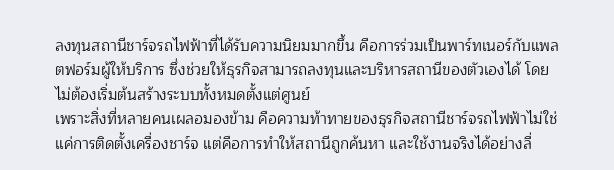ลงทุนสถานีชาร์จรถไฟฟ้าที่ได้รับความนิยมมากขึ้น คือการร่วมเป็นพาร์ทเนอร์กับแพลตฟอร์มผู้ให้บริการ ซึ่งช่วยให้ธุรกิจสามารถลงทุนและบริหารสถานีของตัวเองได้ โดยไม่ต้องเริ่มต้นสร้างระบบทั้งหมดตั้งแต่ศูนย์
เพราะสิ่งที่หลายคนเผลอมองข้าม คือความท้าทายของธุรกิจสถานีชาร์จรถไฟฟ้าไม่ใช่แค่การติดตั้งเครื่องชาร์จ แต่คือการทำให้สถานีถูกค้นหา และใช้งานจริงได้อย่างลื่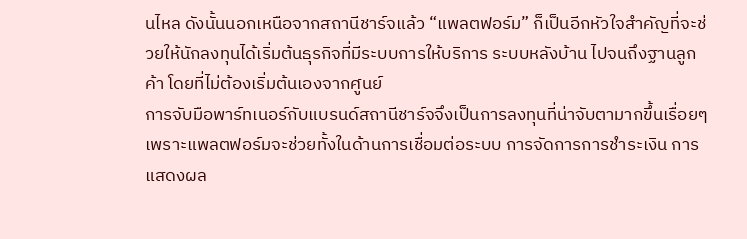นไหล ดังนั้นนอกเหนือจากสถานีชาร์จแล้ว “แพลตฟอร์ม” ก็เป็นอีกหัวใจสำคัญที่จะช่วยให้นักลงทุนได้เริ่มต้นธุรกิจที่มีระบบการให้บริการ ระบบหลังบ้าน ไปจนถึงฐานลูกค้า โดยที่ไม่ต้องเริ่มต้นเองจากศูนย์
การจับมือพาร์ทเนอร์กับแบรนด์สถานีชาร์จจึงเป็นการลงทุนที่น่าจับตามากขึ้นเรื่อยๆ เพราะแพลตฟอร์มจะช่วยทั้งในด้านการเชื่อมต่อระบบ การจัดการการชำระเงิน การแสดงผล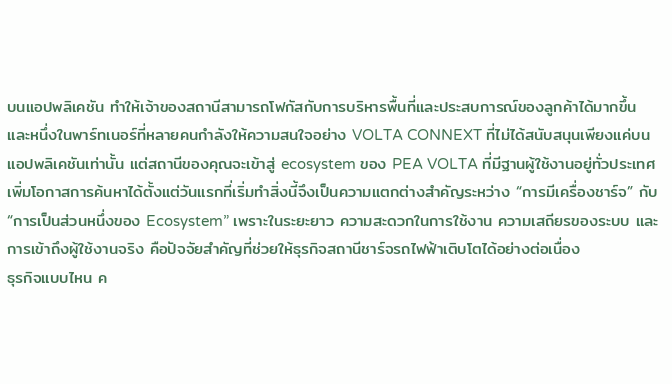บนแอปพลิเคชัน ทำให้เจ้าของสถานีสามารถโฟกัสกับการบริหารพื้นที่และประสบการณ์ของลูกค้าได้มากขึ้น
และหนึ่งในพาร์ทเนอร์ที่หลายคนกำลังให้ความสนใจอย่าง VOLTA CONNEXT ที่ไม่ได้สนับสนุนเพียงแค่บนแอปพลิเคชันเท่านั้น แต่สถานีของคุณจะเข้าสู่ ecosystem ของ PEA VOLTA ที่มีฐานผู้ใช้งานอยู่ทั่วประเทศ เพิ่มโอกาสการค้นหาได้ตั้งแต่วันแรกที่เริ่มทำสิ่งนี้จึงเป็นความแตกต่างสำคัญระหว่าง “การมีเครื่องชาร์จ” กับ “การเป็นส่วนหนึ่งของ Ecosystem” เพราะในระยะยาว ความสะดวกในการใช้งาน ความเสถียรของระบบ และการเข้าถึงผู้ใช้งานจริง คือปัจจัยสำคัญที่ช่วยให้ธุรกิจสถานีชาร์จรถไฟฟ้าเติบโตได้อย่างต่อเนื่อง
ธุรกิจแบบไหน ค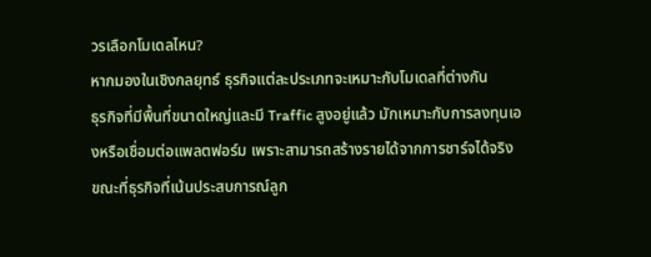วรเลือกโมเดลไหน?
หากมองในเชิงกลยุทธ์ ธุรกิจแต่ละประเภทจะเหมาะกับโมเดลที่ต่างกัน
ธุรกิจที่มีพื้นที่ขนาดใหญ่และมี Traffic สูงอยู่แล้ว มักเหมาะกับการลงทุนเองหรือเชื่อมต่อแพลตฟอร์ม เพราะสามารถสร้างรายได้จากการชาร์จได้จริง ขณะที่ธุรกิจที่เน้นประสบการณ์ลูก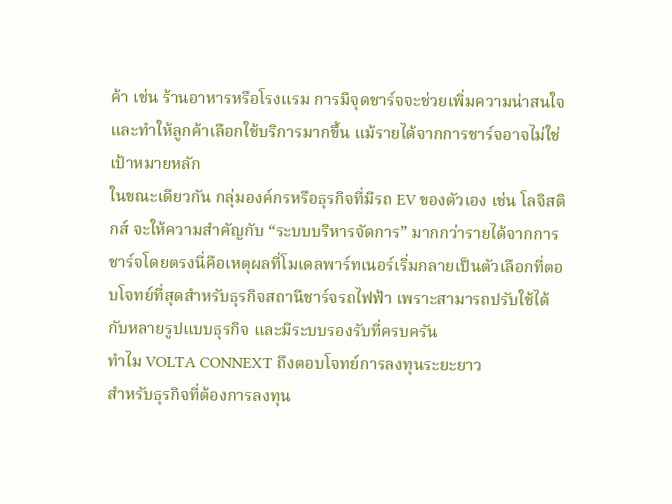ค้า เช่น ร้านอาหารหรือโรงแรม การมีจุดชาร์จจะช่วยเพิ่มความน่าสนใจและทำให้ลูกค้าเลือกใช้บริการมากขึ้น แม้รายได้จากการชาร์จอาจไม่ใช่เป้าหมายหลัก
ในขณะเดียวกัน กลุ่มองค์กรหรือธุรกิจที่มีรถ EV ของตัวเอง เช่น โลจิสติกส์ จะให้ความสำคัญกับ “ระบบบริหารจัดการ” มากกว่ารายได้จากการชาร์จโดยตรงนี่คือเหตุผลที่โมเดลพาร์ทเนอร์เริ่มกลายเป็นตัวเลือกที่ตอบโจทย์ที่สุดสำหรับธุรกิจสถานีชาร์จรถไฟฟ้า เพราะสามารถปรับใช้ได้กับหลายรูปแบบธุรกิจ และมีระบบรองรับที่ครบครัน
ทำไม VOLTA CONNEXT ถึงตอบโจทย์การลงทุนระยะยาว
สำหรับธุรกิจที่ต้องการลงทุน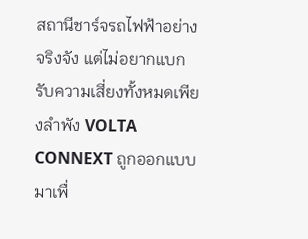สถานีชาร์จรถไฟฟ้าอย่างจริงจัง แต่ไม่อยากแบกรับความเสี่ยงทั้งหมดเพียงลำพัง VOLTA CONNEXT ถูกออกแบบมาเพื่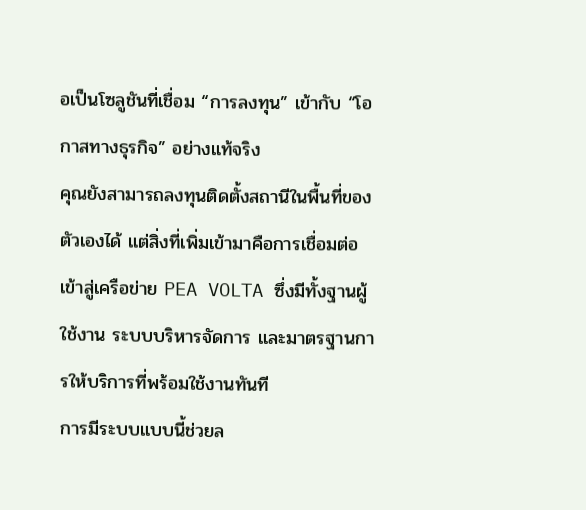อเป็นโซลูชันที่เชื่อม “การลงทุน” เข้ากับ “โอกาสทางธุรกิจ” อย่างแท้จริง
คุณยังสามารถลงทุนติดตั้งสถานีในพื้นที่ของตัวเองได้ แต่สิ่งที่เพิ่มเข้ามาคือการเชื่อมต่อเข้าสู่เครือข่าย PEA VOLTA ซึ่งมีทั้งฐานผู้ใช้งาน ระบบบริหารจัดการ และมาตรฐานการให้บริการที่พร้อมใช้งานทันที
การมีระบบแบบนี้ช่วยล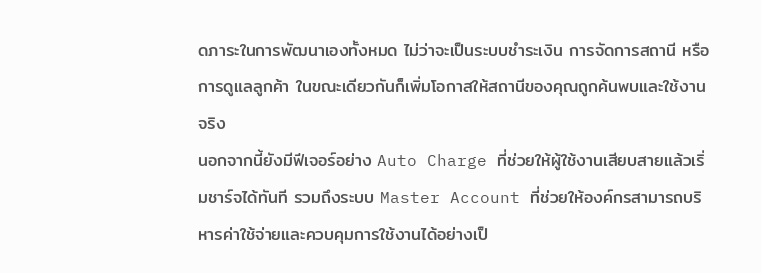ดภาระในการพัฒนาเองทั้งหมด ไม่ว่าจะเป็นระบบชำระเงิน การจัดการสถานี หรือการดูแลลูกค้า ในขณะเดียวกันก็เพิ่มโอกาสให้สถานีของคุณถูกค้นพบและใช้งานจริง
นอกจากนี้ยังมีฟีเจอร์อย่าง Auto Charge ที่ช่วยให้ผู้ใช้งานเสียบสายแล้วเริ่มชาร์จได้ทันที รวมถึงระบบ Master Account ที่ช่วยให้องค์กรสามารถบริหารค่าใช้จ่ายและควบคุมการใช้งานได้อย่างเป็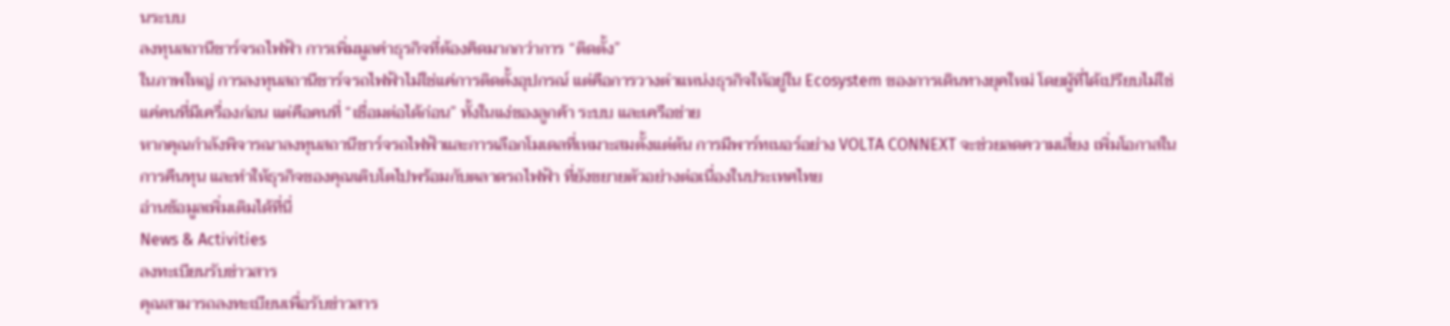นระบบ
ลงทุนสถานีชาร์จรถไฟฟ้า การเพิ่มมูลค่าธุรกิจที่ต้องคิดมากกว่าการ “ติดตั้ง”
ในภาพใหญ่ การลงทุนสถานีชาร์จรถไฟฟ้าไม่ใช่แค่การติดตั้งอุปกรณ์ แต่คือการวางตำแหน่งธุรกิจให้อยู่ใน Ecosystem ของการเดินทางยุคใหม่ โดยผู้ที่ได้เปรียบไม่ใช่แค่คนที่มีเครื่องก่อน แต่คือคนที่ “เชื่อมต่อได้ก่อน” ทั้งในแง่ของลูกค้า ระบบ และเครือข่าย
หากคุณกำลังพิจารณาลงทุนสถานีชาร์จรถไฟฟ้าและการเลือกโมเดลที่เหมาะสมตั้งแต่ต้น การมีพาร์ทเนอร์อย่าง VOLTA CONNEXT จะช่วยลดความเสี่ยง เพิ่มโอกาสในการคืนทุน และทำให้ธุรกิจของคุณเติบโตไปพร้อมกับตลาดรถไฟฟ้า ที่ยังขยายตัวอย่างต่อเนื่องในประเทศไทย
อ่านข้อมูลเพิ่มเติมได้ที่นี่
News & Activities
ลงทะเบียนรับข่าวสาร
คุณสามารถลงทะเบียนเพื่อรับข่าวสาร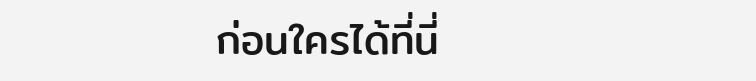ก่อนใครได้ที่นี่